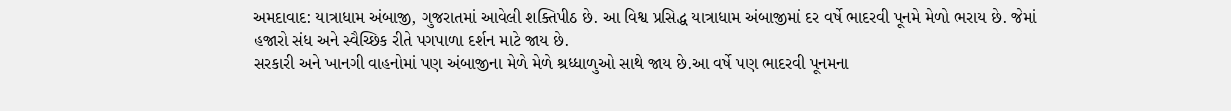અમદાવાદ: યાત્રાધામ અંબાજી, ગુજરાતમાં આવેલી શક્તિપીઠ છે. આ વિશ્વ પ્રસિદ્ધ યાત્રાધામ અંબાજીમાં દર વર્ષે ભાદરવી પૂનમે મેળો ભરાય છે. જેમાં હજારો સંધ અને સ્વૈચ્છિક રીતે પગપાળા દર્શન માટે જાય છે.
સરકારી અને ખાનગી વાહનોમાં પણ અંબાજીના મેળે મેળે શ્રધ્ધાળુઓ સાથે જાય છે.આ વર્ષે પણ ભાદરવી પૂનમના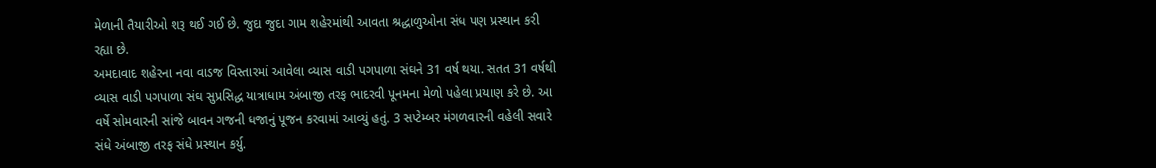મેળાની તૈયારીઓ શરૂ થઈ ગઈ છે. જુદા જુદા ગામ શહેરમાંથી આવતા શ્રદ્ધાળુઓના સંધ પણ પ્રસ્થાન કરી રહ્યા છે.
અમદાવાદ શહેરના નવા વાડજ વિસ્તારમાં આવેલા વ્યાસ વાડી પગપાળા સંઘને 31 વર્ષ થયા. સતત 31 વર્ષથી વ્યાસ વાડી પગપાળા સંઘ સુપ્રસિદ્ધ યાત્રાધામ અંબાજી તરફ ભાદરવી પૂનમના મેળો પહેલા પ્રયાણ કરે છે. આ વર્ષે સોમવારની સાંજે બાવન ગજની ધજાનું પૂજન કરવામાં આવ્યું હતું. 3 સપ્ટેમ્બર મંગળવારની વહેલી સવારે સંધે અંબાજી તરફ સંધે પ્રસ્થાન કર્યુ.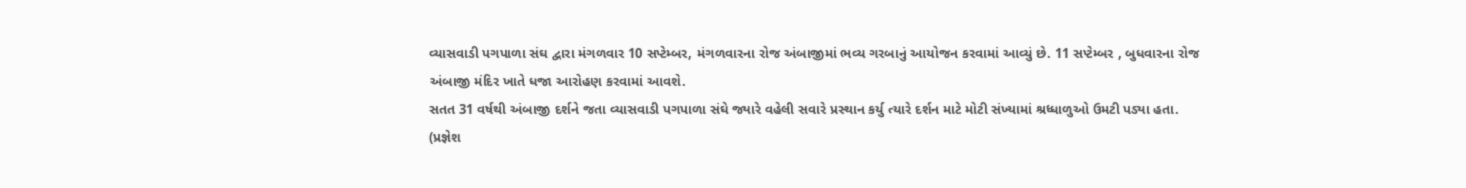વ્યાસવાડી પગપાળા સંઘ દ્વારા મંગળવાર 10 સપ્ટેમ્બર, મંગળવારના રોજ અંબાજીમાં ભવ્ય ગરબાનું આયોજન કરવામાં આવ્યું છે. 11 સપ્ટેમ્બર , બુધવારના રોજ અંબાજી મંદિર ખાતે ધજા આરોહણ કરવામાં આવશે.
સતત 31 વર્ષથી અંબાજી દર્શને જતા વ્યાસવાડી પગપાળા સંઘે જ્યારે વહેલી સવારે પ્રસ્થાન કર્યુ ત્યારે દર્શન માટે મોટી સંખ્યામાં શ્રધ્ધાળુઓ ઉમટી પડ્યા હતા.
(પ્રજ્ઞેશ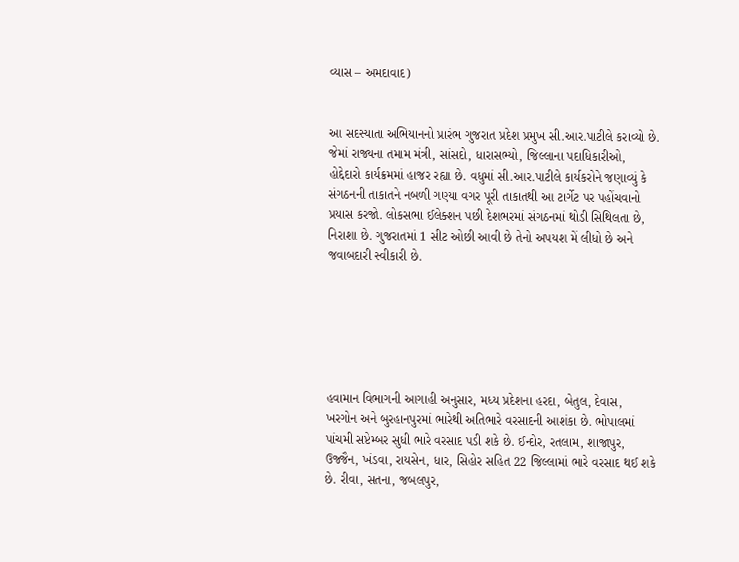વ્યાસ – અમદાવાદ)


આ સદસ્યાતા અભિયાનનો પ્રારંભ ગુજરાત પ્રદેશ પ્રમુખ સી.આર.પાટીલે કરાવ્યો છે. જેમાં રાજ્યના તમામ મંત્રી, સાંસદો, ધારાસભ્યો, જિલ્લાના પદાધિકારીઓ, હોદ્દેદારો કાર્યક્રમમાં હાજર રહ્યા છે. વધુમાં સી.આર.પાટીલે કાર્યકરોને જણાવ્યું કે સંગઠનની તાકાતને નબળી ગણ્યા વગર પૂરી તાકાતથી આ ટાર્ગેટ પર પહોંચવાનો પ્રયાસ કરજો. લોકસભા ઈલેક્શન પછી દેશભરમાં સંગઠનમાં થોડી સિથિલતા છે, નિરાશા છે. ગુજરાતમાં 1 સીટ ઓછી આવી છે તેનો અપયશ મેં લીધો છે અને જવાબદારી સ્વીકારી છે.






હવામાન વિભાગની આગાહી અનુસાર, મધ્ય પ્રદેશના હરદા, બેતુલ, દેવાસ, ખરગોન અને બુરહાનપુરમાં ભારેથી અતિભારે વરસાદની આશંકા છે. ભોપાલમાં પાંચમી સપ્ટેમ્બર સુધી ભારે વરસાદ પડી શકે છે. ઈન્દોર, રતલામ, શાજાપુર, ઉજ્જૈન, ખંડવા, રાયસેન, ધાર, સિહોર સહિત 22 જિલ્લામાં ભારે વરસાદ થઈ શકે છે. રીવા, સતના, જબલપુર,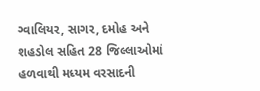ગ્વાલિયર, સાગર, દમોહ અને શહડોલ સહિત 28 જિલ્લાઓમાં હળવાથી મધ્યમ વરસાદની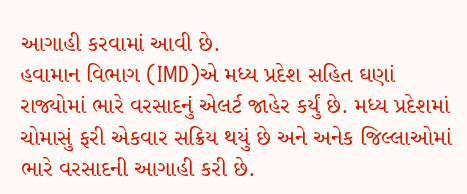આગાહી કરવામાં આવી છે.
હવામાન વિભાગ (IMD)એ મધ્ય પ્રદેશ સહિત ઘણાં રાજ્યોમાં ભારે વરસાદનું એલર્ટ જાહેર કર્યું છે. મધ્ય પ્રદેશમાં ચોમાસું ફરી એકવાર સક્રિય થયું છે અને અનેક જિલ્લાઓમાં ભારે વરસાદની આગાહી કરી છે.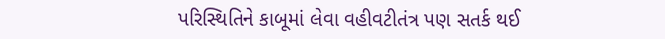પરિસ્થિતિને કાબૂમાં લેવા વહીવટીતંત્ર પણ સતર્ક થઈ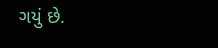ગયું છે.